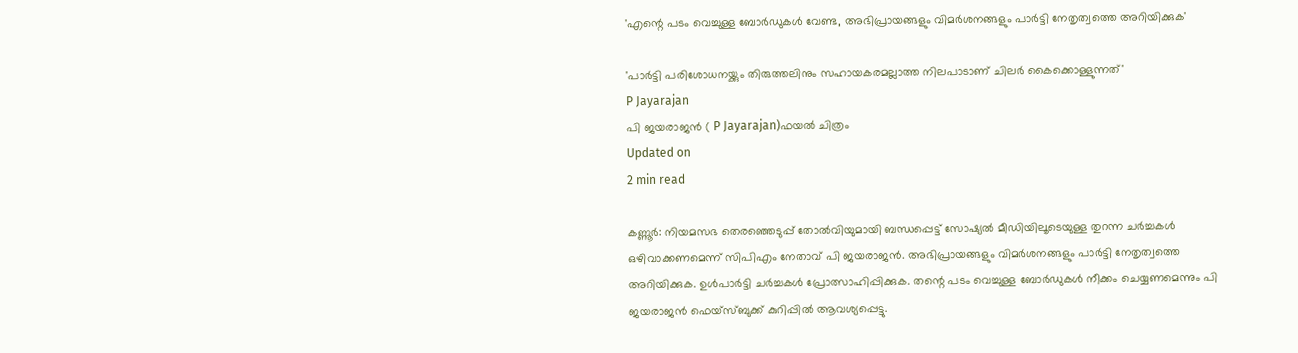'എന്റെ പടം വെച്ചുള്ള ബോര്‍ഡുകള്‍ വേണ്ട, അഭിപ്രായങ്ങളും വിമര്‍ശനങ്ങളും പാര്‍ട്ടി നേതൃത്വത്തെ അറിയിക്കുക'

'പാര്‍ട്ടി പരിശോധനയ്ക്കും തിരുത്തലിനും സഹായകരമല്ലാത്ത നിലപാടാണ് ചിലര്‍ കൈക്കൊള്ളുന്നത്'
P Jayarajan
പി ജയരാജന്‍ ( P Jayarajan)ഫയല്‍ ചിത്രം
Updated on
2 min read

കണ്ണൂര്‍: നിയമസഭ തെരഞ്ഞെടുപ്പ് തോല്‍വിയുമായി ബന്ധപ്പെട്ട് സോഷ്യല്‍ മീഡിയിലൂടെയുള്ള തുറന്ന ചര്‍ച്ചകള്‍ ഒഴിവാക്കണമെന്ന് സിപിഎം നേതാവ് പി ജയരാജന്‍. അഭിപ്രായങ്ങളും വിമര്‍ശനങ്ങളും പാര്‍ട്ടി നേതൃത്വത്തെ അറിയിക്കുക. ഉള്‍പാര്‍ട്ടി ചര്‍ച്ചകള്‍ പ്രോത്സാഹിപ്പിക്കുക. തന്റെ പടം വെച്ചുള്ള ബോര്‍ഡുകള്‍ നീക്കം ചെയ്യണമെന്നും പി ജയരാജന്‍ ഫെയ്‌സ്ബുക്ക് കുറിപ്പില്‍ ആവശ്യപ്പെട്ടു.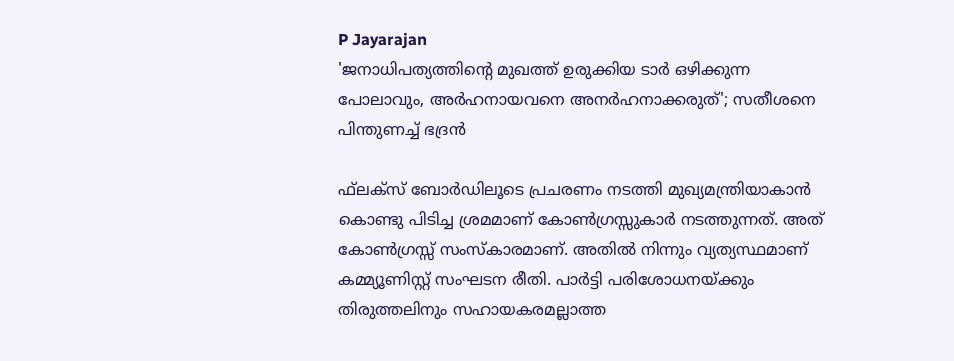P Jayarajan
'ജനാധിപത്യത്തിന്റെ മുഖത്ത് ഉരുക്കിയ ടാർ ഒഴിക്കുന്ന പോലാവും, അർഹനായവനെ അനർഹനാക്കരുത്'; സതീശനെ പിന്തുണച്ച് ഭദ്രൻ

ഫ്‌ലക്‌സ് ബോര്‍ഡിലൂടെ പ്രചരണം നടത്തി മുഖ്യമന്ത്രിയാകാന്‍ കൊണ്ടു പിടിച്ച ശ്രമമാണ് കോണ്‍ഗ്രസ്സുകാര്‍ നടത്തുന്നത്. അത് കോണ്‍ഗ്രസ്സ് സംസ്‌കാരമാണ്. അതില്‍ നിന്നും വ്യത്യസ്ഥമാണ് കമ്മ്യൂണിസ്റ്റ് സംഘടന രീതി. പാര്‍ട്ടി പരിശോധനയ്ക്കും തിരുത്തലിനും സഹായകരമല്ലാത്ത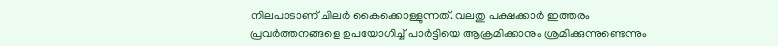നിലപാടാണ് ചിലര്‍ കൈക്കൊള്ളുന്നത്. വലതു പക്ഷക്കാര്‍ ഇത്തരം പ്രവര്‍ത്തനങ്ങളെ ഉപയോഗിച്ച് പാര്‍ട്ടിയെ ആക്രമിക്കാനും ശ്രമിക്കുന്നുണ്ടെന്നും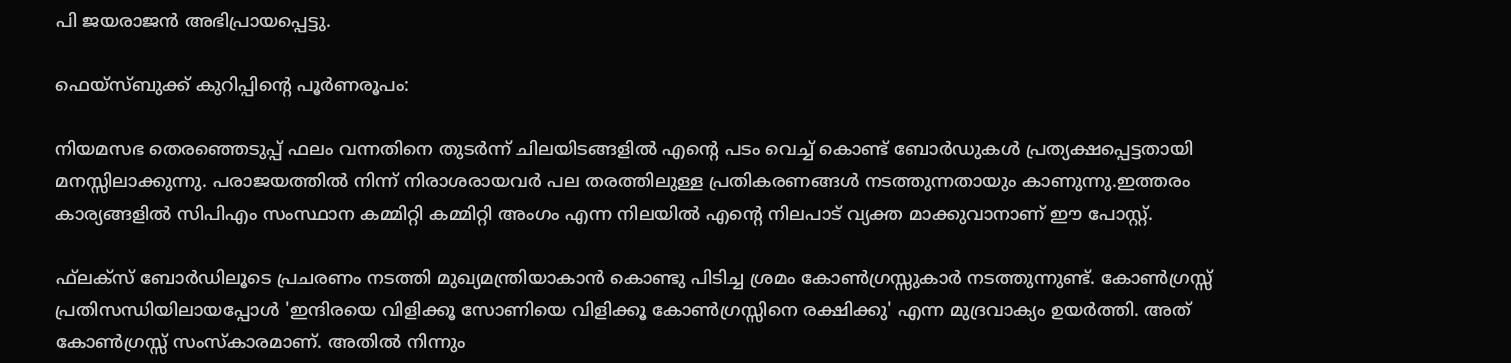പി ജയരാജന്‍ അഭിപ്രായപ്പെട്ടു.

ഫെയ്‌സ്ബുക്ക് കുറിപ്പിന്റെ പൂര്‍ണരൂപം:

നിയമസഭ തെരഞ്ഞെടുപ്പ് ഫലം വന്നതിനെ തുടര്‍ന്ന് ചിലയിടങ്ങളില്‍ എന്റെ പടം വെച്ച് കൊണ്ട് ബോര്‍ഡുകള്‍ പ്രത്യക്ഷപ്പെട്ടതായി മനസ്സിലാക്കുന്നു. പരാജയത്തില്‍ നിന്ന് നിരാശരായവര്‍ പല തരത്തിലുള്ള പ്രതികരണങ്ങള്‍ നടത്തുന്നതായും കാണുന്നു.ഇത്തരം കാര്യങ്ങളില്‍ സിപിഎം സംസ്ഥാന കമ്മിറ്റി കമ്മിറ്റി അംഗം എന്ന നിലയില്‍ എന്റെ നിലപാട് വ്യക്ത മാക്കുവാനാണ് ഈ പോസ്റ്റ്.

ഫ്‌ലക്‌സ് ബോര്‍ഡിലൂടെ പ്രചരണം നടത്തി മുഖ്യമന്ത്രിയാകാന്‍ കൊണ്ടു പിടിച്ച ശ്രമം കോണ്‍ഗ്രസ്സുകാര്‍ നടത്തുന്നുണ്ട്. കോണ്‍ഗ്രസ്സ് പ്രതിസന്ധിയിലായപ്പോള്‍ 'ഇന്ദിരയെ വിളിക്കൂ സോണിയെ വിളിക്കൂ കോണ്‍ഗ്രസ്സിനെ രക്ഷിക്കു' എന്ന മുദ്രവാക്യം ഉയര്‍ത്തി. അത് കോണ്‍ഗ്രസ്സ് സംസ്‌കാരമാണ്. അതില്‍ നിന്നും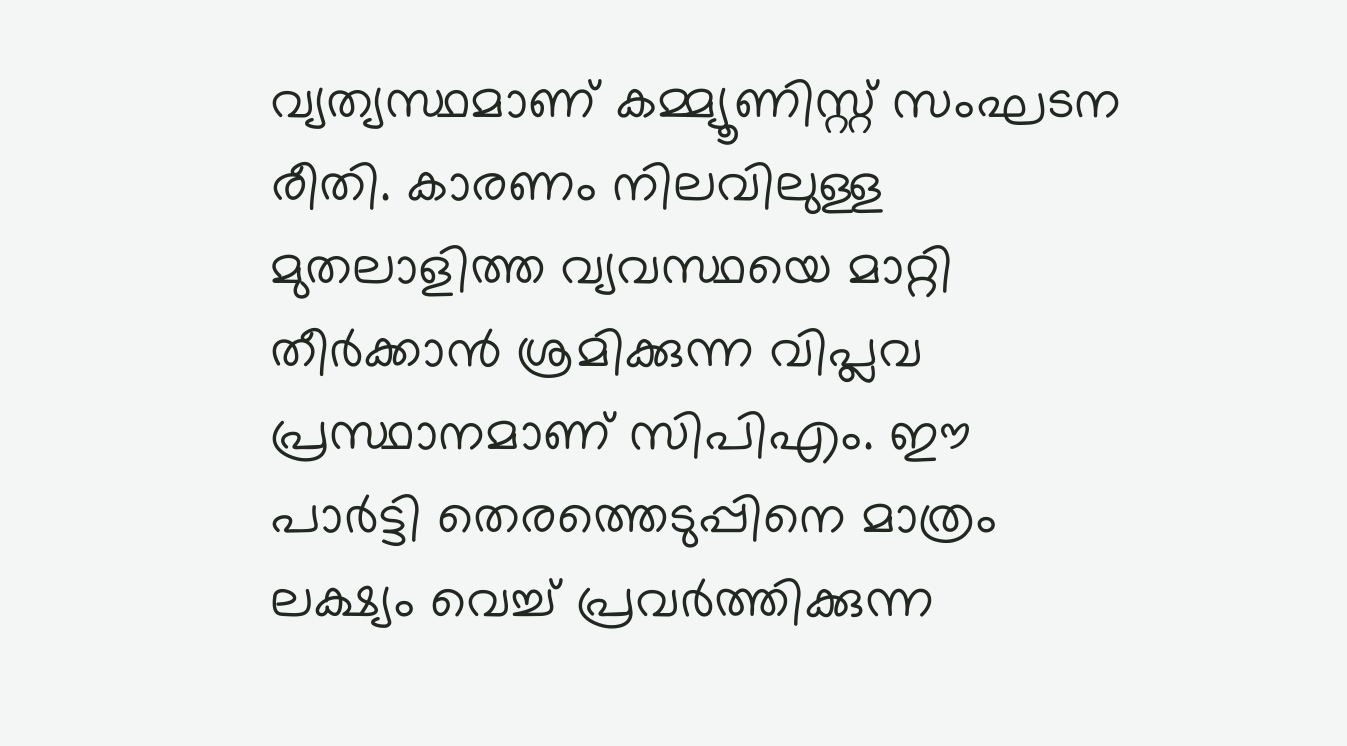വ്യത്യസ്ഥമാണ് കമ്മ്യൂണിസ്റ്റ് സംഘടന രീതി. കാരണം നിലവിലുള്ള മുതലാളിത്ത വ്യവസ്ഥയെ മാറ്റി തീര്‍ക്കാന്‍ ശ്രമിക്കുന്ന വിപ്ലവ പ്രസ്ഥാനമാണ് സിപിഎം. ഈ പാര്‍ട്ടി തെരത്തെടുപ്പിനെ മാത്രം ലക്ഷ്യം വെച്ച് പ്രവര്‍ത്തിക്കുന്ന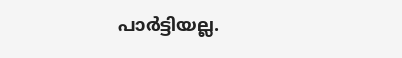പാര്‍ട്ടിയല്ല.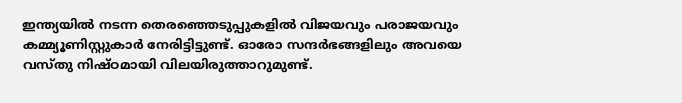ഇന്ത്യയില്‍ നടന്ന തെരഞ്ഞെടുപ്പുകളില്‍ വിജയവും പരാജയവും കമ്മ്യൂണിസ്റ്റുകാര്‍ നേരിട്ടിട്ടുണ്ട്. ഓരോ സന്ദര്‍ഭങ്ങളിലും അവയെ വസ്തു നിഷ്ഠമായി വിലയിരുത്താറുമുണ്ട്.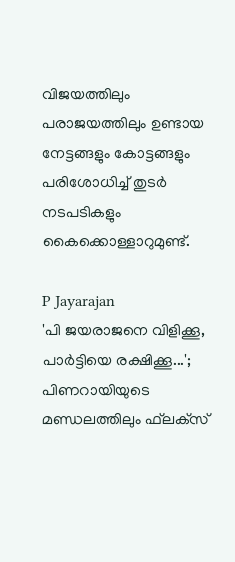വിജയത്തിലും പരാജയത്തിലും ഉണ്ടായ നേട്ടങ്ങളും കോട്ടങ്ങളും പരിശോധിച്ച് തുടര്‍ നടപടികളും കൈക്കൊള്ളാറുമുണ്ട്.

P Jayarajan
'പി ജയരാജനെ വിളിക്കൂ, പാര്‍ട്ടിയെ രക്ഷിക്കൂ...'; പിണറായിയുടെ മണ്ഡലത്തിലും ഫ്‌ലക്‌സ്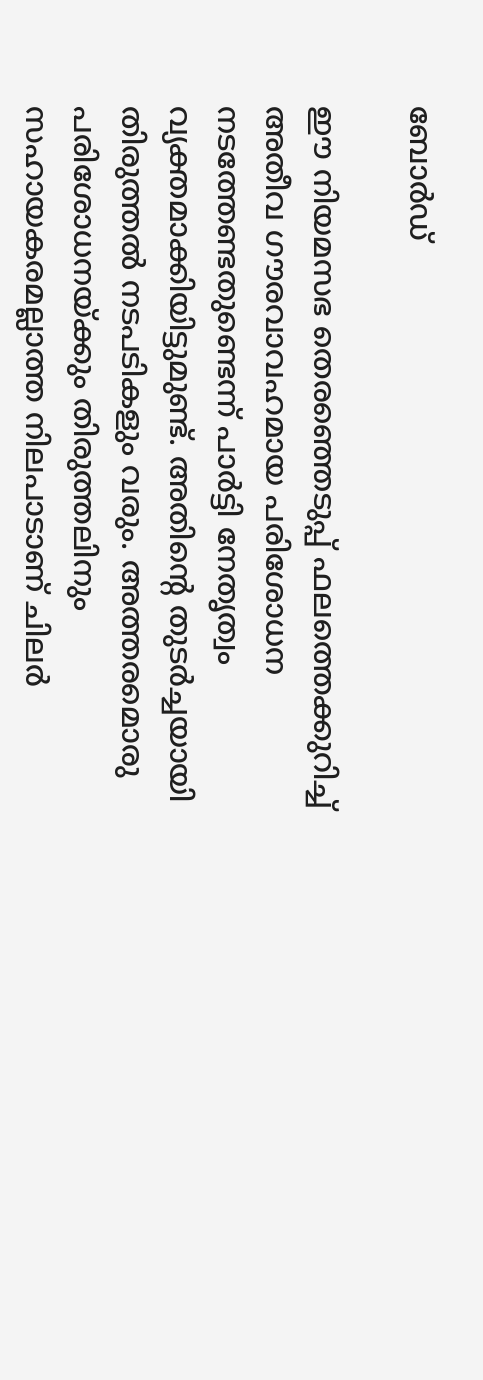ബോര്‍ഡ്

ഈ നിയമസഭ തെരഞ്ഞെടുപ്പ് ഫലത്തെക്കുറിച്ച് അതീവ ഗൗരവാവഹമായ പരിശോധന നടത്തേണ്ടതുണ്ടെന്ന് പാര്‍ട്ടി നേതൃത്വം വ്യക്തമാക്കിയിട്ടുമുണ്ട്. അതിന്റെ തുടര്‍ച്ചയായി തിരുത്തല്‍ നടപടികളും വരും. അത്തരമൊരു പരിശോധനയ്ക്കും തിരുത്തലിനും സഹായകരമല്ലാത്ത നിലപാടാണ് ചിലര്‍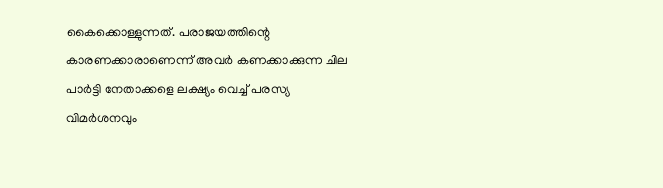കൈക്കൊള്ളുന്നത്. പരാജയത്തിന്റെ കാരണക്കാരാണെന്ന് അവര്‍ കണക്കാക്കുന്ന ചില പാര്‍ട്ടി നേതാക്കളെ ലക്ഷ്യം വെച്ച് പരസ്യ വിമര്‍ശനവും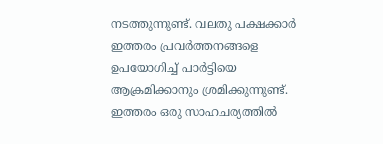നടത്തുന്നുണ്ട്. വലതു പക്ഷക്കാര്‍ ഇത്തരം പ്രവര്‍ത്തനങ്ങളെ ഉപയോഗിച്ച് പാര്‍ട്ടിയെ ആക്രമിക്കാനും ശ്രമിക്കുന്നുണ്ട്. ഇത്തരം ഒരു സാഹചര്യത്തില്‍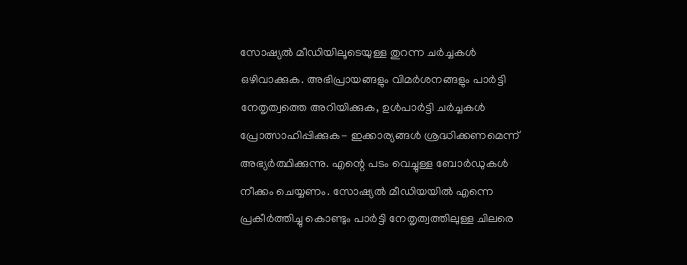സോഷ്യല്‍ മീഡിയിലൂടെയുള്ള തുറന്ന ചര്‍ച്ചകള്‍ ഒഴിവാക്കുക. അഭിപ്രായങ്ങളും വിമര്‍ശനങ്ങളും പാര്‍ട്ടി നേതൃത്വത്തെ അറിയിക്കുക, ഉള്‍പാര്‍ട്ടി ചര്‍ച്ചകള്‍ പ്രോത്സാഹിപ്പിക്കുക- ഇക്കാര്യങ്ങള്‍ ശ്രദ്ധിക്കണമെന്ന് അഭ്യര്‍ത്ഥിക്കുന്നു. എന്റെ പടം വെച്ചുള്ള ബോര്‍ഡുകള്‍ നീക്കം ചെയ്യണം. സോഷ്യല്‍ മീഡിയയില്‍ എന്നെ പ്രകീര്‍ത്തിച്ചു കൊണ്ടും പാര്‍ട്ടി നേതൃത്വത്തിലുള്ള ചിലരെ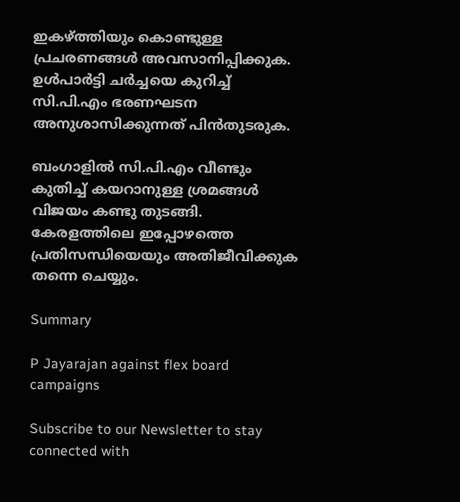ഇകഴ്ത്തിയും കൊണ്ടുള്ള പ്രചരണങ്ങള്‍ അവസാനിപ്പിക്കുക. ഉള്‍പാര്‍ട്ടി ചര്‍ച്ചയെ കുറിച്ച് സി.പി.എം ഭരണഘടന അനുശാസിക്കുന്നത് പിന്‍തുടരുക.

ബംഗാളില്‍ സി.പി.എം വീണ്ടും കുതിച്ച് കയറാനുള്ള ശ്രമങ്ങള്‍ വിജയം കണ്ടു തുടങ്ങി. കേരളത്തിലെ ഇപ്പോഴത്തെ പ്രതിസന്ധിയെയും അതിജീവിക്കുക തന്നെ ചെയ്യും.

Summary

P Jayarajan against flex board campaigns

Subscribe to our Newsletter to stay connected with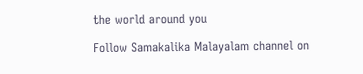the world around you

Follow Samakalika Malayalam channel on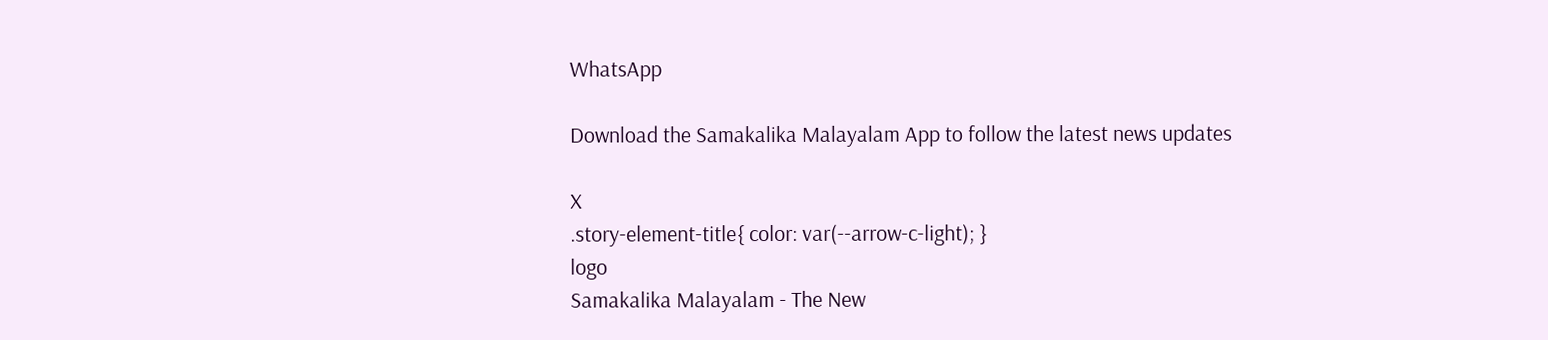WhatsApp

Download the Samakalika Malayalam App to follow the latest news updates

X
.story-element-title{ color: var(--arrow-c-light); }
logo
Samakalika Malayalam - The New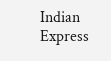Indian Express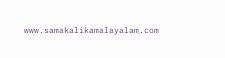www.samakalikamalayalam.com